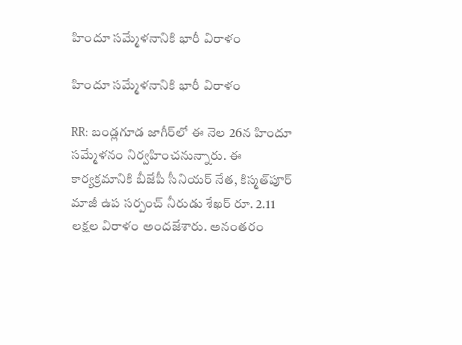హిందూ సమ్మేళనానికి భారీ విరాళం

హిందూ సమ్మేళనానికి భారీ విరాళం

RR: బండ్లగూడ జాగీర్‌లో ఈ నెల 26న హిందూ సమ్మేళనం నిర్వహించనున్నారు. ఈ కార్యక్రమానికి బీజేపీ సీనియర్ నేత, కిస్మత్‌పూర్ మాజీ ఉప సర్పంచ్ నీరుడు శేఖర్ రూ. 2.11 లక్షల విరాళం అందజేశారు. అనంతరం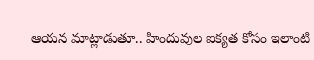ఆయన మాట్లాడుతూ.. హిందువుల ఐక్యత కోసం ఇలాంటి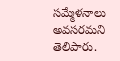సమ్మేళనాలు అవసరమని తెలిపారు.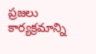ప్రజలు కార్యక్రమాన్ని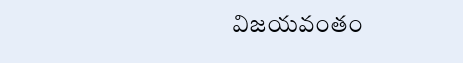విజయవంతం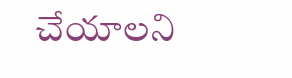చేయాలని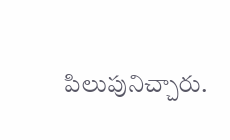పిలుపునిచ్చారు.